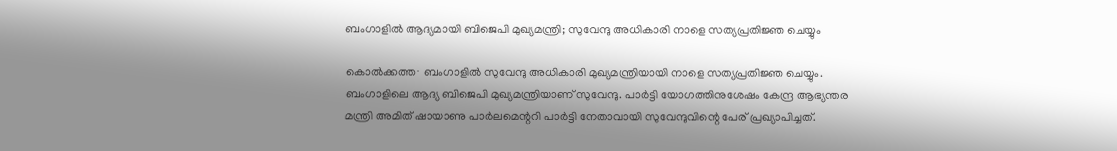ബംഗാളിൽ ആദ്യമായി ബിജെപി മുഖ്യമന്ത്രി; സുവേന്ദു അധികാരി നാളെ സത്യപ്രതിജ്ഞ ചെയ്യും

കൊൽക്കത്ത∙ ബംഗാളിൽ സുവേന്ദു അധികാരി മുഖ്യമന്ത്രിയായി നാളെ സത്യപ്രതിജ്ഞ ചെയ്യും. ബംഗാളിലെ ആദ്യ ബിജെപി മുഖ്യമന്ത്രിയാണ് സുവേന്ദു. പാർട്ടി യോഗത്തിനുശേഷം കേന്ദ്ര ആഭ്യന്തര മന്ത്രി അമിത് ഷായാണു പാർലമെന്ററി പാർട്ടി നേതാവായി സുവേന്ദുവിന്റെ പേര് പ്രഖ്യാപിച്ചത്.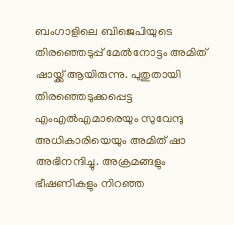ബംഗാളിലെ ബിജെപിയുടെ തിരഞ്ഞെടുപ്പ് മേൽനോട്ടം അമിത് ഷായ്ക്ക് ആയിരുന്നു. പുതുതായി തിരഞ്ഞെടുക്കപ്പെട്ട എംഎൽഎമാരെയും സുവേന്ദു അധികാരിയെയും അമിത് ഷാ അഭിനന്ദിച്ചു. അക്രമങ്ങളും ഭീഷണികളും നിറഞ്ഞ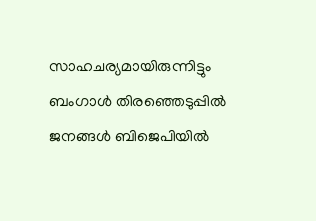സാഹചര്യമായിരുന്നിട്ടും ബംഗാൾ തിരഞ്ഞെടുപ്പിൽ ജനങ്ങൾ ബിജെപിയിൽ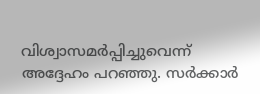വിശ്വാസമർപ്പിച്ചുവെന്ന് അദ്ദേഹം പറഞ്ഞു. സർക്കാർ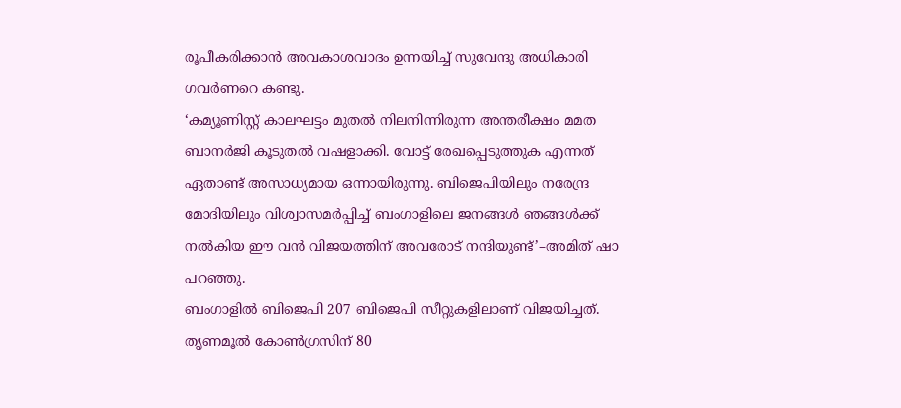രൂപീകരിക്കാൻ അവകാശവാദം ഉന്നയിച്ച് സുവേന്ദു അധികാരി ഗവർണറെ കണ്ടു.
‘കമ്യൂണിസ്റ്റ് കാലഘട്ടം മുതൽ നിലനിന്നിരുന്ന അന്തരീക്ഷം മമത ബാനർജി കൂടുതൽ വഷളാക്കി. വോട്ട് രേഖപ്പെടുത്തുക എന്നത് ഏതാണ്ട് അസാധ്യമായ ഒന്നായിരുന്നു. ബിജെപിയിലും നരേന്ദ്ര മോദിയിലും വിശ്വാസമർപ്പിച്ച് ബംഗാളിലെ ജനങ്ങൾ ഞങ്ങൾക്ക് നൽകിയ ഈ വൻ വിജയത്തിന് അവരോട് നന്ദിയുണ്ട്’–അമിത് ഷാ പറഞ്ഞു.
ബംഗാളിൽ ബിജെപി 207 ബിജെപി സീറ്റുകളിലാണ് വിജയിച്ചത്. തൃണമൂൽ കോൺഗ്രസിന് 80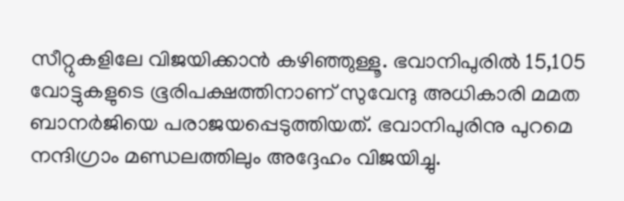സീറ്റുകളിലേ വിജയിക്കാൻ കഴിഞ്ഞുള്ളൂ. ഭവാനിപുരിൽ 15,105 വോട്ടുകളുടെ ഭൂരിപക്ഷത്തിനാണ് സുവേന്ദു അധികാരി മമത ബാനർജിയെ പരാജയപ്പെടുത്തിയത്. ഭവാനിപുരിനു പുറമെ നന്ദിഗ്രാം മണ്ഡലത്തിലും അദ്ദേഹം വിജയിച്ചു.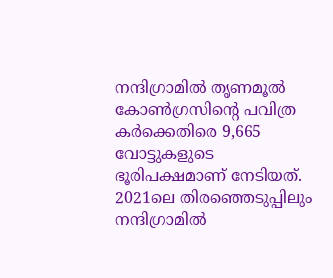നന്ദിഗ്രാമിൽ തൃണമൂൽ കോൺഗ്രസിന്റെ പവിത്ര കർക്കെതിരെ 9,665 വോട്ടുകളുടെ ഭൂരിപക്ഷമാണ് നേടിയത്. 2021ലെ തിരഞ്ഞെടുപ്പിലും നന്ദിഗ്രാമിൽ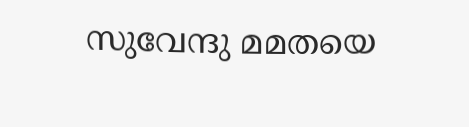സുവേന്ദു മമതയെ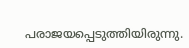പരാജയപ്പെടുത്തിയിരുന്നു.